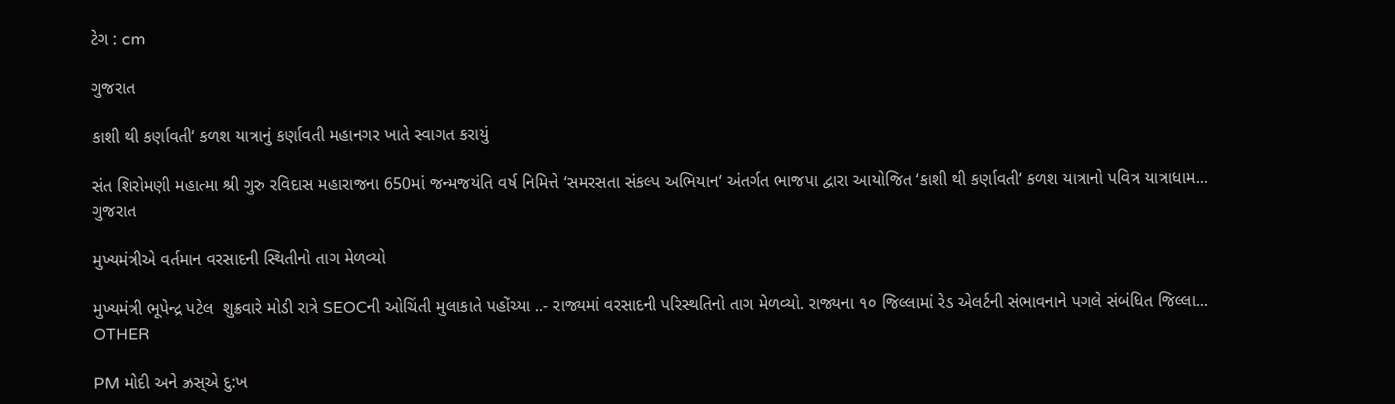ટેગ : cm

ગુજરાત

કાશી થી કર્ણાવતી‘ કળશ યાત્રાનું કર્ણાવતી મહાનગર ખાતે સ્વાગત કરાયું

સંત શિરોમણી મહાત્મા શ્રી ગુરુ રવિદાસ મહારાજના 650માં જન્મજયંતિ વર્ષ નિમિત્તે ‘સમરસતા સંકલ્પ અભિયાન‘ અંતર્ગત ભાજપા દ્વારા આયોજિત ‘કાશી થી કર્ણાવતી‘ કળશ યાત્રાનો પવિત્ર યાત્રાધામ...
ગુજરાત

મુખ્યમંત્રીએ વર્તમાન વરસાદની સ્થિતીનો તાગ મેળવ્યો

મુખ્યમંત્રી ભૂપેન્દ્ર પટેલ  શુક્રવારે મોડી રાત્રે SEOCની ઓચિંતી મુલાકાતે પહોંચ્યા ..- રાજ્યમાં વરસાદની પરિસ્થતિનો તાગ મેળવ્યો. રાજ્યના ૧૦ જિલ્લામાં રેડ એલર્ટની સંભાવનાને પગલે સંબંધિત જિલ્લા...
OTHER

PM મોદી અને ઝ્રસ્એ દુ:ખ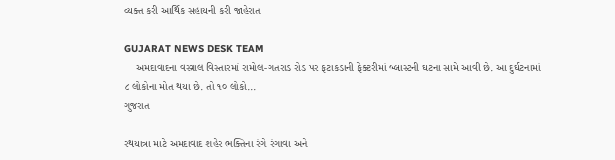વ્યક્ત કરી આર્થિક સહાયની કરી જાહેરાત

GUJARAT NEWS DESK TEAM
    અમદાવાદના વસ્ત્રાલ વિસ્તારમાં રામોલ-ગતરાડ રોડ પર ફટાકડાની ફેક્ટરીમાં બ્લાસ્ટની ઘટના સામે આવી છે. આ દુર્ઘટનામાં ૮ લોકોના મોત થયા છે. તો ૧૦ લોકો...
ગુજરાત

રથયાત્રા માટે અમદાવાદ શહેર ભક્તિના રંગે રંગાવા અને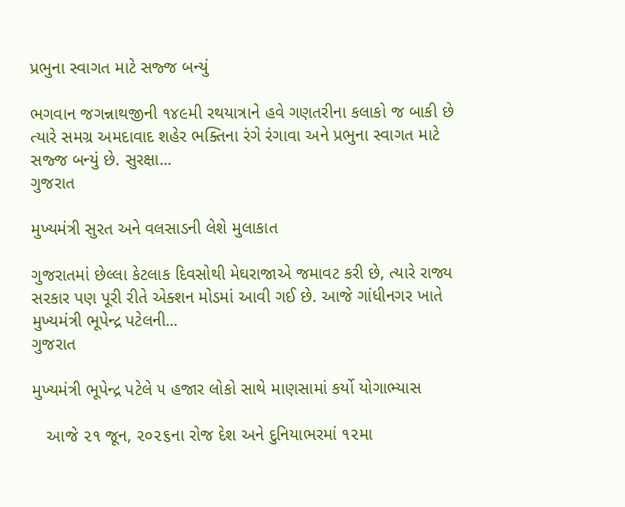પ્રભુના સ્વાગત માટે સજ્જ બન્યું

ભગવાન જગન્નાથજીની ૧૪૯મી રથયાત્રાને હવે ગણતરીના કલાકો જ બાકી છે ત્યારે સમગ્ર અમદાવાદ શહેર ભક્તિના રંગે રંગાવા અને પ્રભુના સ્વાગત માટે સજ્જ બન્યું છે. સુરક્ષા...
ગુજરાત

મુખ્યમંત્રી સુરત અને વલસાડની લેશે મુલાકાત

ગુજરાતમાં છેલ્લા કેટલાક દિવસોથી મેઘરાજાએ જમાવટ કરી છે, ત્યારે રાજ્ય સરકાર પણ પૂરી રીતે એક્શન મોડમાં આવી ગઈ છે. આજે ગાંધીનગર ખાતે મુખ્યમંત્રી ભૂપેન્દ્ર પટેલની...
ગુજરાત

મુખ્યમંત્રી ભૂપેન્દ્ર પટેલે ૫ હજાર લોકો સાથે માણસામાં કર્યો યોગાભ્યાસ

   આજે ૨૧ જૂન, ૨૦૨૬ના રોજ દેશ અને દુનિયાભરમાં ૧૨મા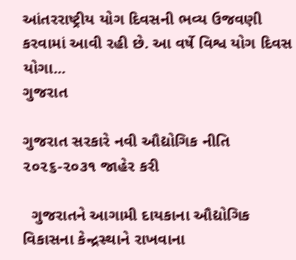આંતરરાષ્ટ્રીય યોગ દિવસની ભવ્ય ઉજવણી કરવામાં આવી રહી છે. આ વર્ષે વિશ્વ યોગ દિવસ યોગા...
ગુજરાત

ગુજરાત સરકારે નવી ઔદ્યોગિક નીતિ ૨૦૨૬-૨૦૩૧ જાહેર કરી

  ગુજરાતને આગામી દાયકાના ઔદ્યોગિક વિકાસના કેન્દ્રસ્થાને રાખવાના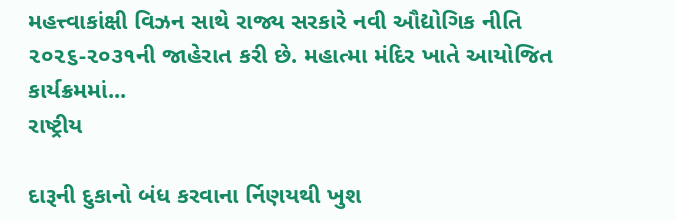મહત્ત્વાકાંક્ષી વિઝન સાથે રાજ્ય સરકારે નવી ઔદ્યોગિક નીતિ ૨૦૨૬-૨૦૩૧ની જાહેરાત કરી છે. મહાત્મા મંદિર ખાતે આયોજિત કાર્યક્રમમાં...
રાષ્ટ્રીય

દારૂની દુકાનો બંધ કરવાના ર્નિણયથી ખુશ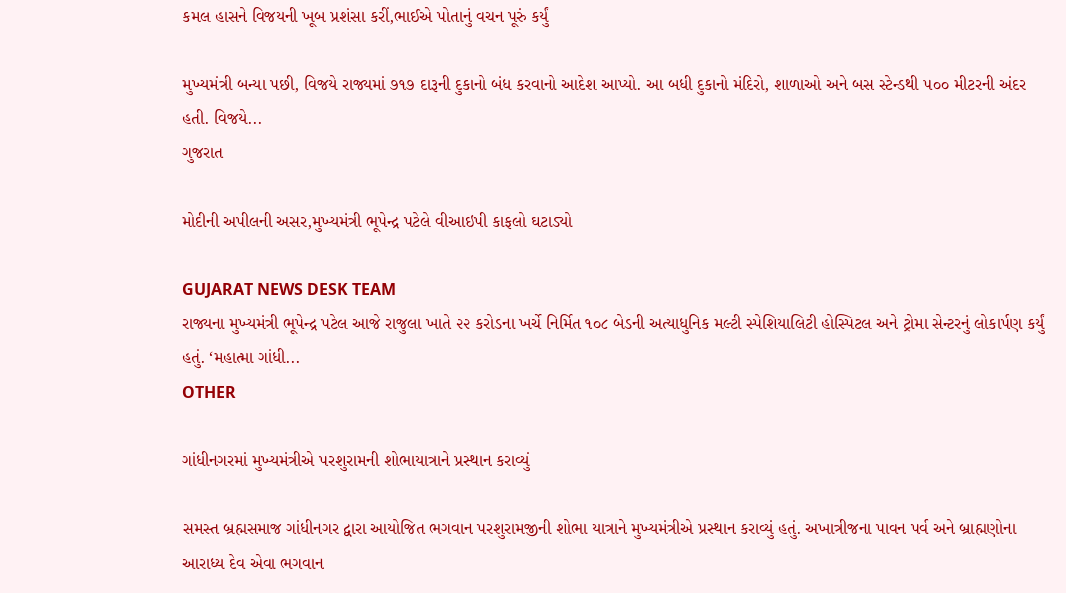કમલ હાસને વિજયની ખૂબ પ્રશંસા કરીં,ભાઈએ પોતાનું વચન પૂરું કર્યું

મુખ્યમંત્રી બન્યા પછી, વિજયે રાજ્યમાં ૭૧૭ દારૂની દુકાનો બંધ કરવાનો આદેશ આપ્યો. આ બધી દુકાનો મંદિરો, શાળાઓ અને બસ સ્ટેન્ડથી ૫૦૦ મીટરની અંદર હતી. વિજયે...
ગુજરાત

મોદીની અપીલની અસર,મુખ્યમંત્રી ભૂપેન્દ્ર પટેલે વીઆઇપી કાફલો ઘટાડ્યો

GUJARAT NEWS DESK TEAM
રાજ્યના મુખ્યમંત્રી ભૂપેન્દ્ર પટેલ આજે રાજુલા ખાતે ૨૨ કરોડના ખર્ચે નિર્મિત ૧૦૮ બેડની અત્યાધુનિક મલ્ટી સ્પેશિયાલિટી હોસ્પિટલ અને ટ્રોમા સેન્ટરનું લોકાર્પણ કર્યું હતું. ‘મહાત્મા ગાંધી...
OTHER

ગાંધીનગરમાં મુખ્યમંત્રીએ પરશુરામની શોભાયાત્રાને પ્રસ્થાન કરાવ્યું

સમસ્ત બ્રહ્મસમાજ ગાંધીનગર દ્વારા આયોજિત ભગવાન પરશુરામજીની શોભા યાત્રાને મુખ્યમંત્રીએ પ્રસ્થાન કરાવ્યું હતું. અખાત્રીજના પાવન પર્વ અને બ્રાહ્મણોના આરાધ્ય દેવ એવા ભગવાન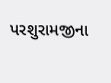પરશુરામજીના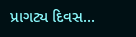પ્રાગટ્ય દિવસ...